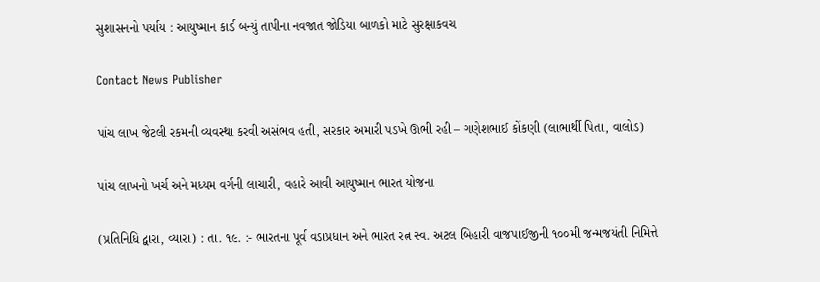સુશાસનનો પર્યાય : આયુષ્માન કાર્ડ બન્યું તાપીના નવજાત જોડિયા બાળકો માટે સુરક્ષાકવચ

Contact News Publisher

પાંચ લાખ જેટલી રકમની વ્યવસ્થા કરવી અસંભવ હતી, સરકાર અમારી પડખે ઊભી રહી – ગણેશભાઈ કોંકણી (લાભાર્થી પિતા, વાલોડ)

પાંચ લાખનો ખર્ચ અને મધ્યમ વર્ગની લાચારી, વહારે આવી આયુષ્માન ભારત યોજના

(પ્રતિનિધિ દ્વારા, વ્યારા) : તા. ૧૯. :- ભારતના પૂર્વ વડાપ્રધાન અને ભારત રત્ન સ્વ. અટલ બિહારી વાજપાઈજીની ૧૦૦મી જન્મજયંતી નિમિત્તે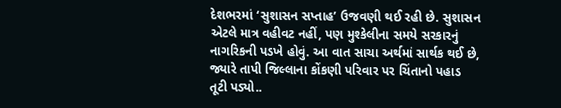દેશભરમાં ‘સુશાસન સપ્તાહ’ ઉજવણી થઈ રહી છે. સુશાસન એટલે માત્ર વહીવટ નહીં, પણ મુશ્કેલીના સમયે સરકારનું નાગરિકની પડખે હોવું. આ વાત સાચા અર્થમાં સાર્થક થઈ છે, જ્યારે તાપી જિલ્લાના કોંકણી પરિવાર પર ચિંતાનો પહાડ તૂટી પડ્યો..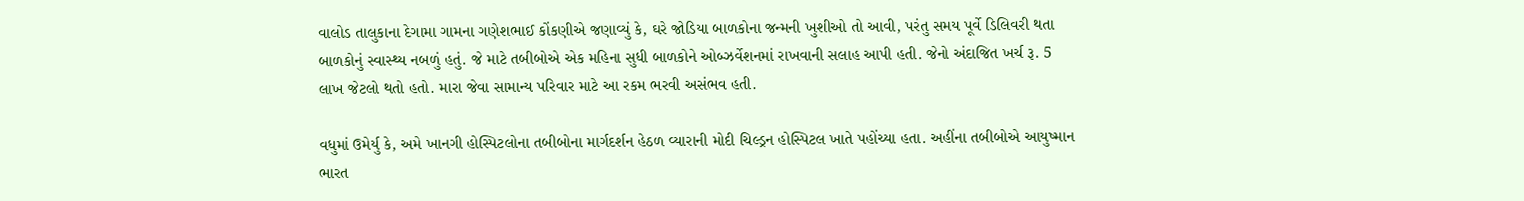વાલોડ તાલુકાના દેગામા ગામના ગણેશભાઈ કોંકણીએ જણાવ્યું કે, ઘરે જોડિયા બાળકોના જન્મની ખુશીઓ તો આવી, પરંતુ સમય પૂર્વે ડિલિવરી થતા બાળકોનું સ્વાસ્થ્ય નબળું હતું. જે માટે તબીબોએ એક મહિના સુધી બાળકોને ઓબ્ઝર્વેશનમાં રાખવાની સલાહ આપી હતી. જેનો અંદાજિત ખર્ચ રૂ. 5 લાખ જેટલો થતો હતો. મારા જેવા સામાન્ય પરિવાર માટે આ રકમ ભરવી અસંભવ હતી.

વધુમાં ઉમેર્યુ કે, અમે ખાનગી હોસ્પિટલોના તબીબોના માર્ગદર્શન હેઠળ વ્યારાની મોદી ચિલ્ડ્રન હોસ્પિટલ ખાતે પહોંચ્યા હતા. અહીંના તબીબોએ આયુષ્માન ભારત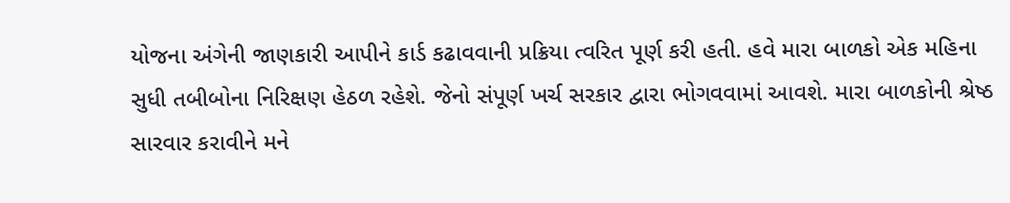યોજના અંગેની જાણકારી આપીને કાર્ડ કઢાવવાની પ્રક્રિયા ત્વરિત પૂર્ણ કરી હતી. હવે મારા બાળકો એક મહિના સુધી તબીબોના નિરિક્ષણ હેઠળ રહેશે. જેનો સંપૂર્ણ ખર્ચ સરકાર દ્વારા ભોગવવામાં આવશે. મારા બાળકોની શ્રેષ્ઠ સારવાર કરાવીને મને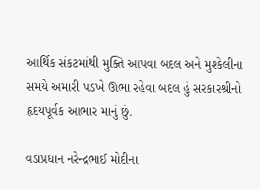આર્થિક સંકટમાંથી મુક્તિ આપવા બદલ અને મુશ્કેલીના સમયે અમારી પડખે ઊભા રહેવા બદલ હું સરકારશ્રીનો હૃદયપૂર્વક આભાર માનું છું.

વડાપ્રધાન નરેન્દ્રભાઈ મોદીના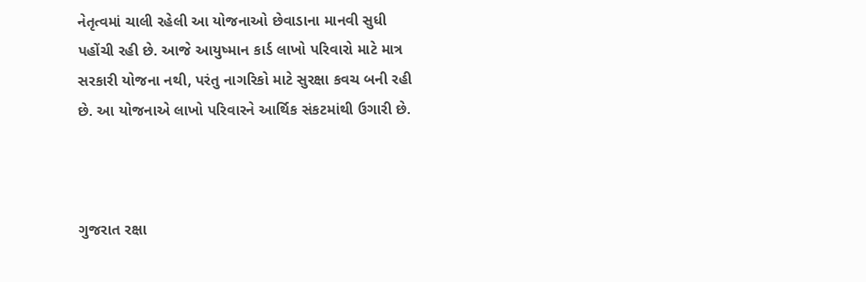નેતૃત્વમાં ચાલી રહેલી આ યોજનાઓ છેવાડાના માનવી સુધી પહોંચી રહી છે. આજે આયુષ્માન કાર્ડ લાખો પરિવારો માટે માત્ર સરકારી યોજના નથી, પરંતુ નાગરિકો માટે સુરક્ષા કવચ બની રહી છે. આ યોજનાએ લાખો પરિવારને આર્થિક સંકટમાંથી ઉગારી છે.



ગુજરાત રક્ષા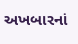અખબારનાં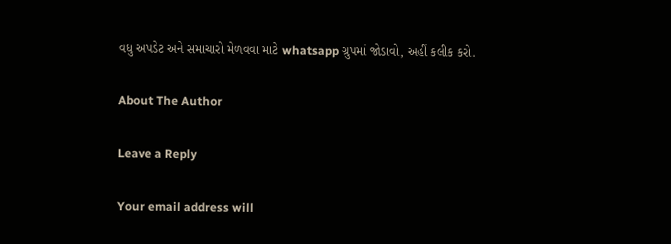વધુ અપડેટ અને સમાચારો મેળવવા માટે whatsapp ગ્રુપમાં જોડાવો, અહીં કલીક કરો.

About The Author

Leave a Reply

Your email address will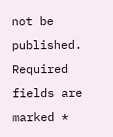not be published. Required fields are marked *